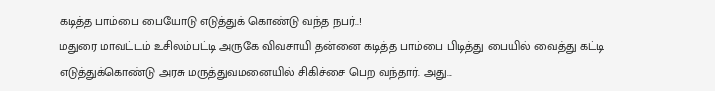கடித்த பாம்பை பையோடு எடுத்துக் கொண்டு வந்த நபர்..!
மதுரை மாவட்டம் உசிலம்பட்டி அருகே விவசாயி தன்னை கடித்த பாம்பை பிடித்து பையில் வைத்து கட்டி எடுத்துக்கொண்டு அரசு மருத்துவமனையில் சிகிச்சை பெற வந்தார். அது...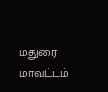மதுரை மாவட்டம்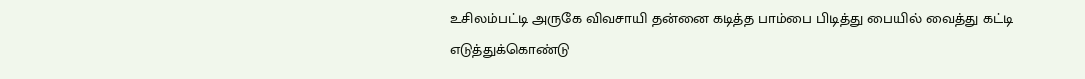உசிலம்பட்டி அருகே விவசாயி தன்னை கடித்த பாம்பை பிடித்து பையில் வைத்து கட்டி எடுத்துக்கொண்டு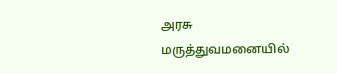அரசு மருத்துவமனையில்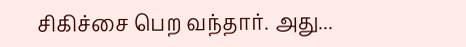சிகிச்சை பெற வந்தார். அது...